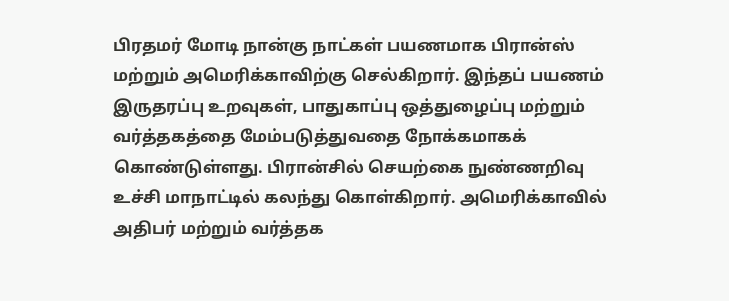பிரதமர் மோடி நான்கு நாட்கள் பயணமாக பிரான்ஸ் மற்றும் அமெரிக்காவிற்கு செல்கிறார். இந்தப் பயணம் இருதரப்பு உறவுகள், பாதுகாப்பு ஒத்துழைப்பு மற்றும் வர்த்தகத்தை மேம்படுத்துவதை நோக்கமாகக் கொண்டுள்ளது. பிரான்சில் செயற்கை நுண்ணறிவு உச்சி மாநாட்டில் கலந்து கொள்கிறார். அமெரிக்காவில் அதிபர் மற்றும் வர்த்தக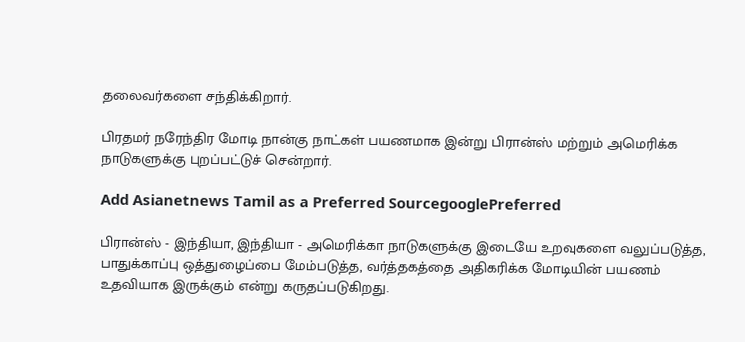தலைவர்களை சந்திக்கிறார்.

பிரதமர் நரேந்திர மோடி நான்கு நாட்கள் பயணமாக இன்று பிரான்ஸ் மற்றும் அமெரிக்க நாடுகளுக்கு புறப்பட்டுச் சென்றார்.

Add Asianetnews Tamil as a Preferred SourcegooglePreferred

பிரான்ஸ் - இந்தியா, இந்தியா - அமெரிக்கா நாடுகளுக்கு இடையே உறவுகளை வலுப்படுத்த, பாதுக்காப்பு ஒத்துழைப்பை மேம்படுத்த, வர்த்தகத்தை அதிகரிக்க மோடியின் பயணம் உதவியாக இருக்கும் என்று கருதப்படுகிறது.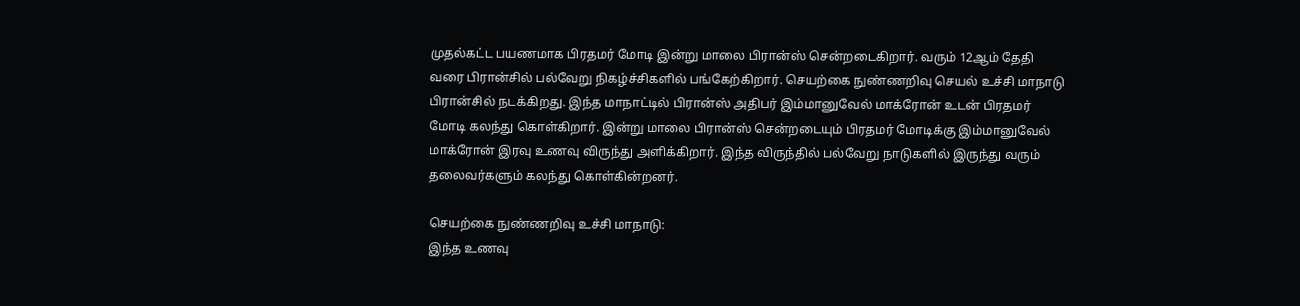முதல்கட்ட பயணமாக பிரதமர் மோடி இன்று மாலை பிரான்ஸ் சென்றடைகிறார். வரும் 12ஆம் தேதி வரை பிரான்சில் பல்வேறு நிகழ்ச்சிகளில் பங்கேற்கிறார். செயற்கை நுண்ணறிவு செயல் உச்சி மாநாடு பிரான்சில் நடக்கிறது. இந்த மாநாட்டில் பிரான்ஸ் அதிபர் இம்மானுவேல் மாக்ரோன் உடன் பிரதமர் மோடி கலந்து கொள்கிறார். இன்று மாலை பிரான்ஸ் சென்றடையும் பிரதமர் மோடிக்கு இம்மானுவேல் மாக்ரோன் இரவு உணவு விருந்து அளிக்கிறார். இந்த விருந்தில் பல்வேறு நாடுகளில் இருந்து வரும் தலைவர்களும் கலந்து கொள்கின்றனர்.

செயற்கை நுண்ணறிவு உச்சி மாநாடு:
இந்த உணவு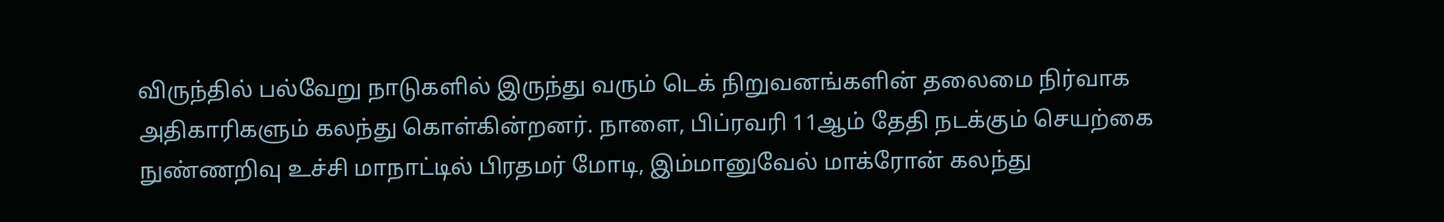விருந்தில் பல்வேறு நாடுகளில் இருந்து வரும் டெக் நிறுவனங்களின் தலைமை நிர்வாக அதிகாரிகளும் கலந்து கொள்கின்றனர். நாளை, பிப்ரவரி 11ஆம் தேதி நடக்கும் செயற்கை நுண்ணறிவு உச்சி மாநாட்டில் பிரதமர் மோடி, இம்மானுவேல் மாக்ரோன் கலந்து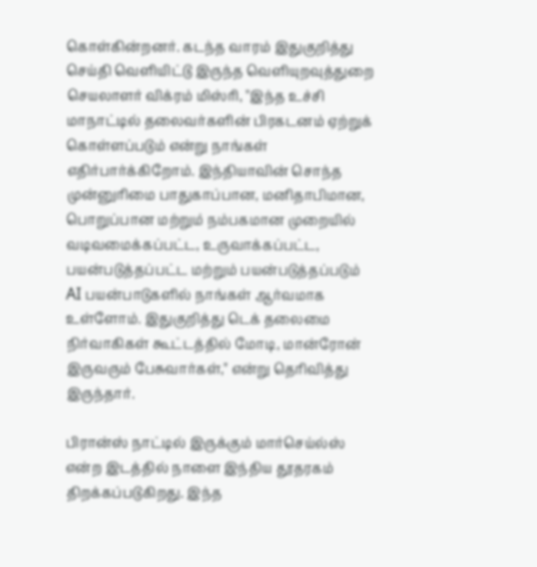கொள்கின்றனர். கடந்த வாரம் இதுகுறித்து செய்தி வெளியிட்டு இருந்த வெளியுறவுத்துறை செயலாளர் விக்ரம் மிஸ்ரி, ''இந்த உச்சி மாநாட்டில் தலைவர்களின் பிரகடனம் ஏற்றுக் கொள்ளப்படும் என்று நாங்கள் எதிர்பார்க்கிறோம். இந்தியாவின் சொந்த முன்னுரிமை பாதுகாப்பான, மனிதாபிமான, பொறுப்பான மற்றும் நம்பகமான முறையில் வடிவமைக்கப்பட்ட, உருவாக்கப்பட்ட, பயன்படுத்தப்பட்ட மற்றும் பயன்படுத்தப்படும் AI பயன்பாடுகளில் நாங்கள் ஆர்வமாக உள்ளோம். இதுகுறித்து டெக் தலைமை நிர்வாகிகள் கூட்டத்தில் மோடி, மான்ரோன் இருவரும் பேசுவார்கள்," என்று தெரிவித்து இருந்தார்.

பிரான்ஸ் நாட்டில் இருக்கும் மார்செய்ல்ஸ் என்ற இடத்தில் நாளை இந்திய தூதரகம் திறக்கப்படுகிறது. இந்த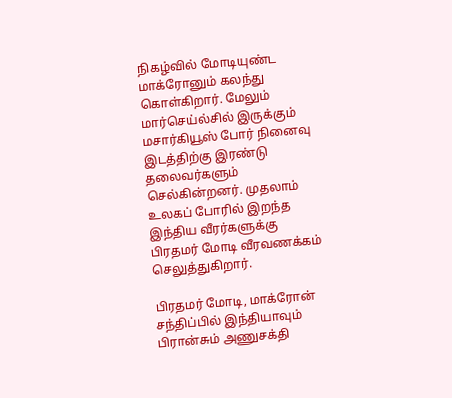நிகழ்வில் மோடியுண்ட மாக்ரோனும் கலந்து கொள்கிறார். மேலும் மார்செய்ல்சில் இருக்கும் மசார்கியூஸ் போர் நினைவு இடத்திற்கு இரண்டு தலைவர்களும் செல்கின்றனர். முதலாம் உலகப் போரில் இறந்த இந்திய வீரர்களுக்கு பிரதமர் மோடி வீரவணக்கம் செலுத்துகிறார்.

பிரதமர் மோடி, மாக்ரோன் சந்திப்பில் இந்தியாவும் பிரான்சும் அணுசக்தி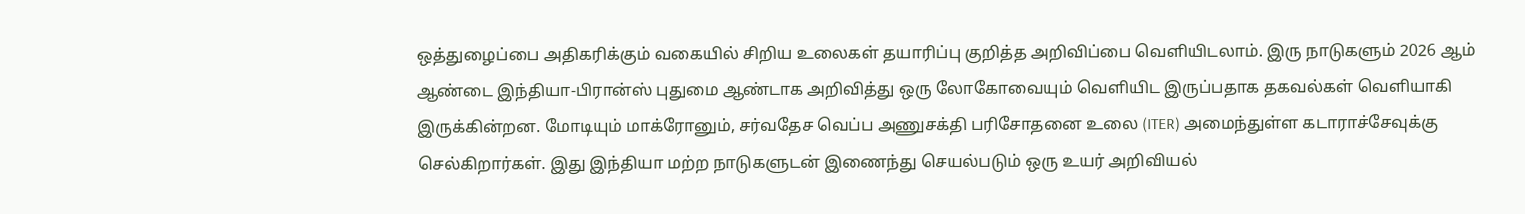ஒத்துழைப்பை அதிகரிக்கும் வகையில் சிறிய உலைகள் தயாரிப்பு குறித்த அறிவிப்பை வெளியிடலாம். இரு நாடுகளும் 2026 ஆம் ஆண்டை இந்தியா-பிரான்ஸ் புதுமை ஆண்டாக அறிவித்து ஒரு லோகோவையும் வெளியிட இருப்பதாக தகவல்கள் வெளியாகி இருக்கின்றன. மோடியும் மாக்ரோனும், சர்வதேச வெப்ப அணுசக்தி பரிசோதனை உலை (ITER) அமைந்துள்ள கடாராச்சேவுக்கு செல்கிறார்கள். இது இந்தியா மற்ற நாடுகளுடன் இணைந்து செயல்படும் ஒரு உயர் அறிவியல்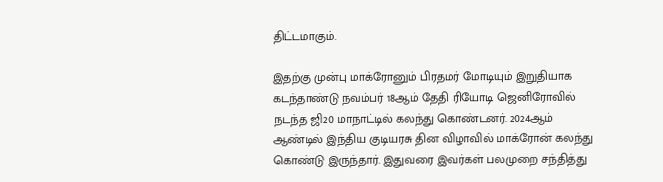திட்டமாகும்.

இதற்கு முன்பு மாக்ரோனும் பிரதமர் மோடியும் இறுதியாக கடந்தாண்டு நவம்பர் 18ஆம் தேதி ரியோடி ஜெனிரோவில் நடந்த ஜி20 மாநாட்டில் கலந்து கொண்டனர். 2024ஆம் ஆண்டில் இந்திய குடியரசு தின விழாவில் மாக்ரோன் கலந்து கொண்டு இருந்தார். இதுவரை இவர்கள் பலமுறை சந்தித்து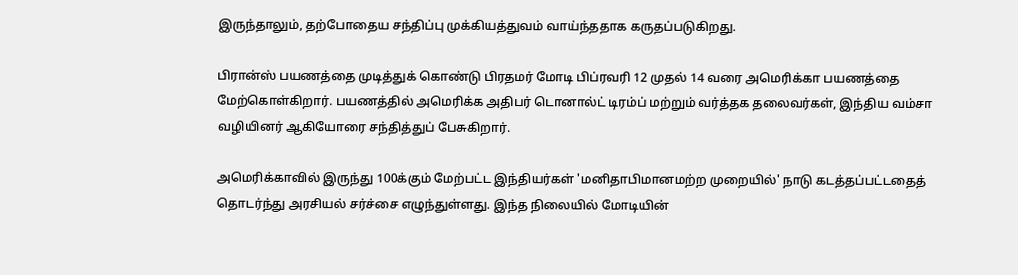இருந்தாலும், தற்போதைய சந்திப்பு முக்கியத்துவம் வாய்ந்ததாக கருதப்படுகிறது.

பிரான்ஸ் பயணத்தை முடித்துக் கொண்டு பிரதமர் மோடி பிப்ரவரி 12 முதல் 14 வரை அமெரிக்கா பயணத்தை மேற்கொள்கிறார். பயணத்தில் அமெரிக்க அதிபர் டொனால்ட் டிரம்ப் மற்றும் வர்த்தக தலைவர்கள், இந்திய வம்சா வழியினர் ஆகியோரை சந்தித்துப் பேசுகிறார்.

அமெரிக்காவில் இருந்து 100க்கும் மேற்பட்ட இந்தியர்கள் 'மனிதாபிமானமற்ற முறையில்' நாடு கடத்தப்பட்டதைத் தொடர்ந்து அரசியல் சர்ச்சை எழுந்துள்ளது. இந்த நிலையில் மோடியின்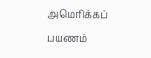அமெரிக்கப் பயணம்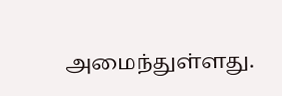அமைந்துள்ளது.